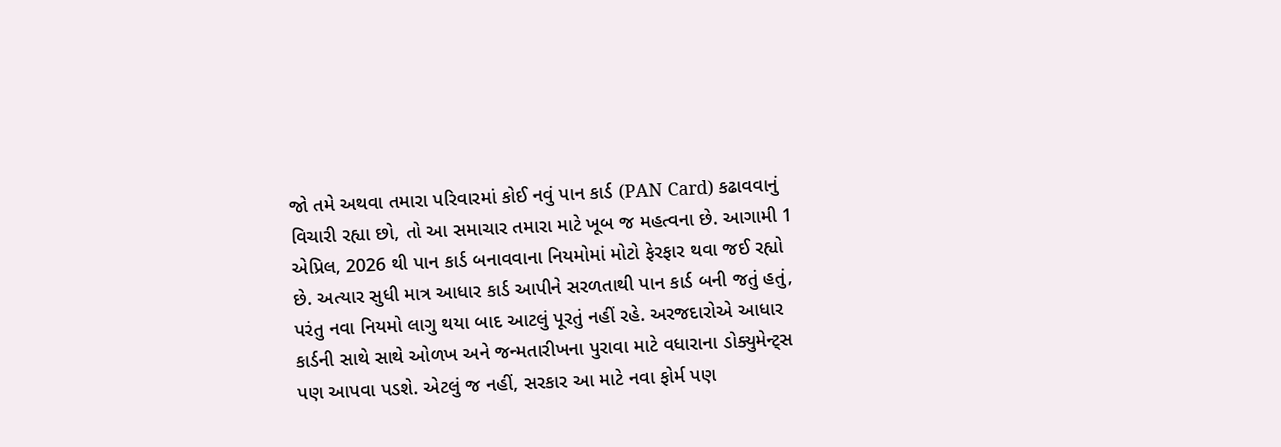જો તમે અથવા તમારા પરિવારમાં કોઈ નવું પાન કાર્ડ (PAN Card) કઢાવવાનું વિચારી રહ્યા છો, તો આ સમાચાર તમારા માટે ખૂબ જ મહત્વના છે. આગામી 1 એપ્રિલ, 2026 થી પાન કાર્ડ બનાવવાના નિયમોમાં મોટો ફેરફાર થવા જઈ રહ્યો છે. અત્યાર સુધી માત્ર આધાર કાર્ડ આપીને સરળતાથી પાન કાર્ડ બની જતું હતું, પરંતુ નવા નિયમો લાગુ થયા બાદ આટલું પૂરતું નહીં રહે. અરજદારોએ આધાર કાર્ડની સાથે સાથે ઓળખ અને જન્મતારીખના પુરાવા માટે વધારાના ડોક્યુમેન્ટ્સ પણ આપવા પડશે. એટલું જ નહીં, સરકાર આ માટે નવા ફોર્મ પણ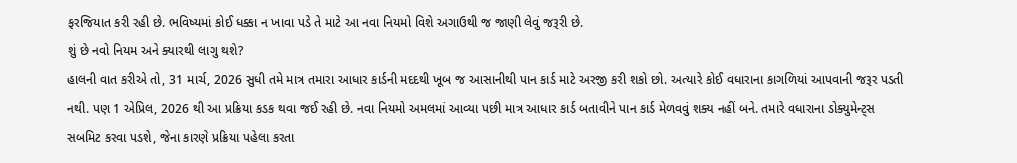ફરજિયાત કરી રહી છે. ભવિષ્યમાં કોઈ ધક્કા ન ખાવા પડે તે માટે આ નવા નિયમો વિશે અગાઉથી જ જાણી લેવું જરૂરી છે.
શું છે નવો નિયમ અને ક્યારથી લાગુ થશે?
હાલની વાત કરીએ તો, 31 માર્ચ, 2026 સુધી તમે માત્ર તમારા આધાર કાર્ડની મદદથી ખૂબ જ આસાનીથી પાન કાર્ડ માટે અરજી કરી શકો છો. અત્યારે કોઈ વધારાના કાગળિયાં આપવાની જરૂર પડતી નથી. પણ 1 એપ્રિલ, 2026 થી આ પ્રક્રિયા કડક થવા જઈ રહી છે. નવા નિયમો અમલમાં આવ્યા પછી માત્ર આધાર કાર્ડ બતાવીને પાન કાર્ડ મેળવવું શક્ય નહીં બને. તમારે વધારાના ડોક્યુમેન્ટ્સ સબમિટ કરવા પડશે, જેના કારણે પ્રક્રિયા પહેલા કરતા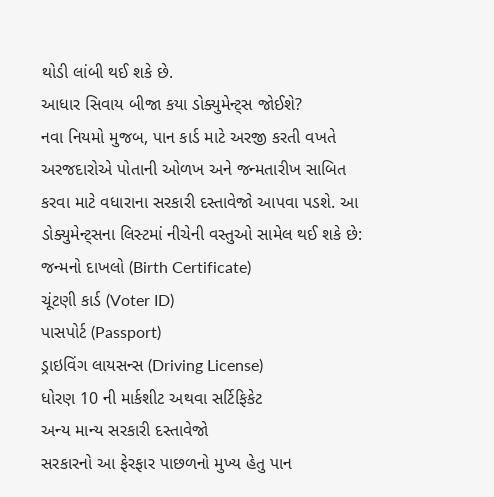થોડી લાંબી થઈ શકે છે.
આધાર સિવાય બીજા કયા ડોક્યુમેન્ટ્સ જોઈશે?
નવા નિયમો મુજબ, પાન કાર્ડ માટે અરજી કરતી વખતે અરજદારોએ પોતાની ઓળખ અને જન્મતારીખ સાબિત કરવા માટે વધારાના સરકારી દસ્તાવેજો આપવા પડશે. આ ડોક્યુમેન્ટ્સના લિસ્ટમાં નીચેની વસ્તુઓ સામેલ થઈ શકે છે:
જન્મનો દાખલો (Birth Certificate)
ચૂંટણી કાર્ડ (Voter ID)
પાસપોર્ટ (Passport)
ડ્રાઇવિંગ લાયસન્સ (Driving License)
ધોરણ 10 ની માર્કશીટ અથવા સર્ટિફિકેટ
અન્ય માન્ય સરકારી દસ્તાવેજો
સરકારનો આ ફેરફાર પાછળનો મુખ્ય હેતુ પાન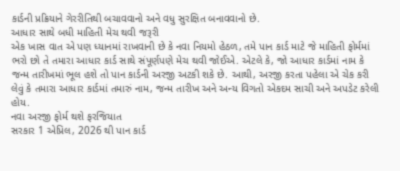કાર્ડની પ્રક્રિયાને ગેરરીતિથી બચાવવાનો અને વધુ સુરક્ષિત બનાવવાનો છે.
આધાર સાથે બધી માહિતી મેચ થવી જરૂરી
એક ખાસ વાત એ પણ ધ્યાનમાં રાખવાની છે કે નવા નિયમો હેઠળ, તમે પાન કાર્ડ માટે જે માહિતી ફોર્મમાં ભરો છો તે તમારા આધાર કાર્ડ સાથે સંપૂર્ણપણે મેચ થવી જોઈએ. એટલે કે, જો આધાર કાર્ડમાં નામ કે જન્મ તારીખમાં ભૂલ હશે તો પાન કાર્ડની અરજી અટકી શકે છે. આથી, અરજી કરતા પહેલા એ ચેક કરી લેવું કે તમારા આધાર કાર્ડમાં તમારું નામ, જન્મ તારીખ અને અન્ય વિગતો એકદમ સાચી અને અપડેટ કરેલી હોય.
નવા અરજી ફોર્મ થશે ફરજિયાત
સરકાર 1 એપ્રિલ, 2026 થી પાન કાર્ડ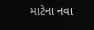માટેના નવા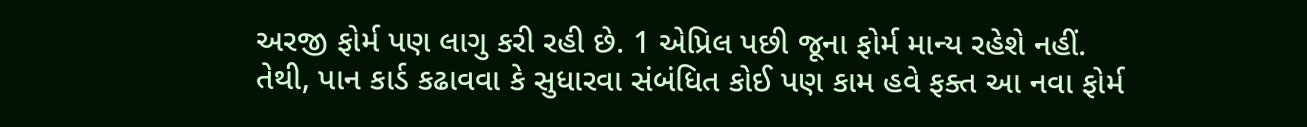અરજી ફોર્મ પણ લાગુ કરી રહી છે. 1 એપ્રિલ પછી જૂના ફોર્મ માન્ય રહેશે નહીં. તેથી, પાન કાર્ડ કઢાવવા કે સુધારવા સંબંધિત કોઈ પણ કામ હવે ફક્ત આ નવા ફોર્મ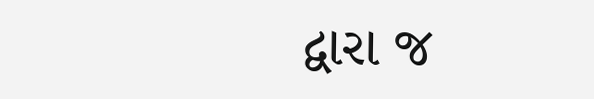દ્વારા જ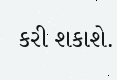કરી શકાશે.